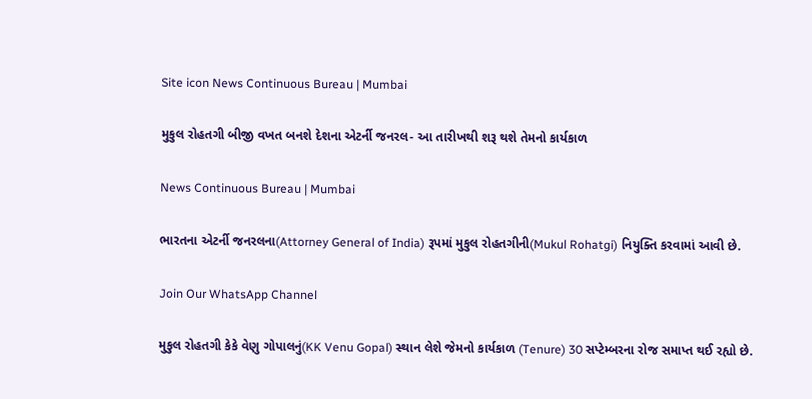Site icon News Continuous Bureau | Mumbai

મુકુલ રોહતગી બીજી વખત બનશે દેશના એટર્ની જનરલ- આ તારીખથી શરૂ થશે તેમનો કાર્યકાળ

News Continuous Bureau | Mumbai

ભારતના એટર્ની જનરલના(Attorney General of India) રૂપમાં મુકુલ રોહતગીની(Mukul Rohatgi) નિયુક્તિ કરવામાં આવી છે.

Join Our WhatsApp Channel

મુકુલ રોહતગી કેકે વેણુ ગોપાલનું(KK Venu Gopal) સ્થાન લેશે જેમનો કાર્યકાળ (Tenure) 30 સપ્ટેમ્બરના રોજ સમાપ્ત થઈ રહ્યો છે.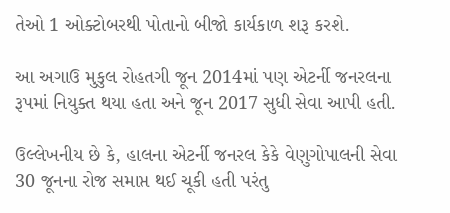તેઓ 1 ઓક્ટોબરથી પોતાનો બીજો કાર્યકાળ શરૂ કરશે.

આ અગાઉ મુકુલ રોહતગી જૂન 2014માં પણ એટર્ની જનરલના રૂપમાં નિયુક્ત થયા હતા અને જૂન 2017 સુધી સેવા આપી હતી.

ઉલ્લેખનીય છે કે, હાલના એટર્ની જનરલ કેકે વેણુગોપાલની સેવા 30 જૂનના રોજ સમાપ્ત થઈ ચૂકી હતી પરંતુ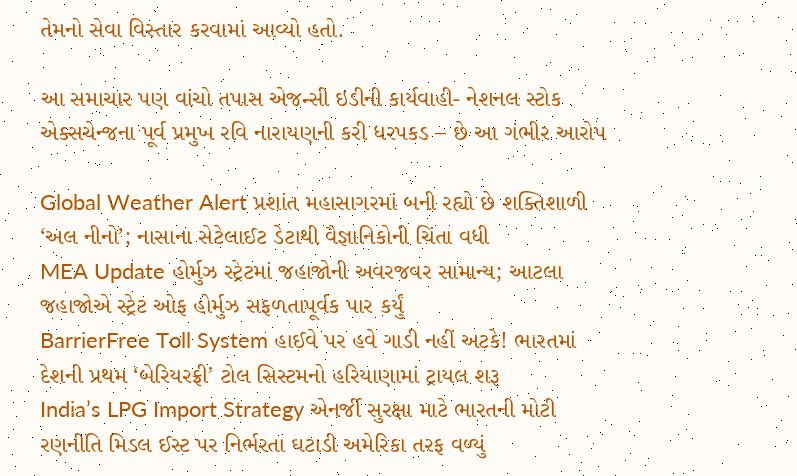તેમનો સેવા વિસ્તાર કરવામાં આવ્યો હતો.

આ સમાચાર પણ વાંચો તપાસ એજન્સી ઇડીની કાર્યવાહી- નેશનલ સ્ટોક એક્સચેન્જના પૂર્વ પ્રમુખ રવિ નારાયણની કરી ધરપકડ – છે આ ગંભીર આરોપ

Global Weather Alert પ્રશાંત મહાસાગરમાં બની રહ્યો છે શક્તિશાળી ‘અલ નીનો’; નાસાના સેટેલાઈટ ડેટાથી વૈજ્ઞાનિકોની ચિંતા વધી
MEA Update હોર્મુઝ સ્ટ્રેટમાં જહાજોની અવરજવર સામાન્ય; આટલા જહાજોએ સ્ટ્રેટ ઓફ હોર્મુઝ સફળતાપૂર્વક પાર કર્યું
BarrierFree Toll System હાઈવે પર હવે ગાડી નહીં અટકે! ભારતમાં દેશની પ્રથમ ‘બેરિયરફ્રી’ ટોલ સિસ્ટમનો હરિયાણામાં ટ્રાયલ શરૂ
India’s LPG Import Strategy એનર્જી સુરક્ષા માટે ભારતની મોટી રણનીતિ મિડલ ઈસ્ટ પર નિર્ભરતા ઘટાડી અમેરિકા તરફ વળ્યું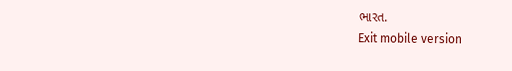ભારત.
Exit mobile version